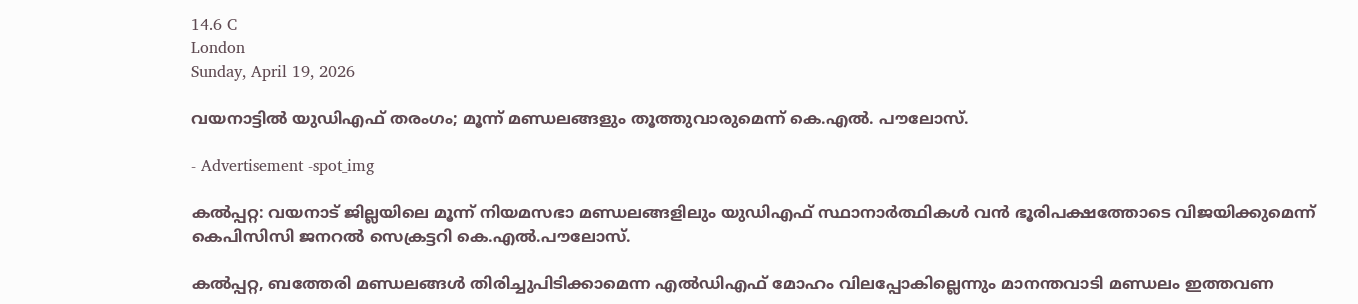14.6 C
London
Sunday, April 19, 2026

വയനാട്ടില്‍ യുഡിഎഫ് തരംഗം; മൂന്ന് മണ്ഡലങ്ങളും തൂത്തുവാരുമെന്ന് കെ.എല്‍. പൗലോസ്.

- Advertisement -spot_img

കല്‍പ്പറ്റ: വയനാട് ജില്ലയിലെ മൂന്ന് നിയമസഭാ മണ്ഡലങ്ങളിലും യുഡിഎഫ് സ്ഥാനാർത്ഥികള്‍ വൻ ഭൂരിപക്ഷത്തോടെ വിജയിക്കുമെന്ന് കെപിസിസി ജനറല്‍ സെക്രട്ടറി കെ.എല്‍.പൗലോസ്.

കല്‍പ്പറ്റ, ബത്തേരി മണ്ഡലങ്ങള്‍ തിരിച്ചുപിടിക്കാമെന്ന എല്‍ഡിഎഫ് മോഹം വിലപ്പോകില്ലെന്നും മാനന്തവാടി മണ്ഡലം ഇത്തവണ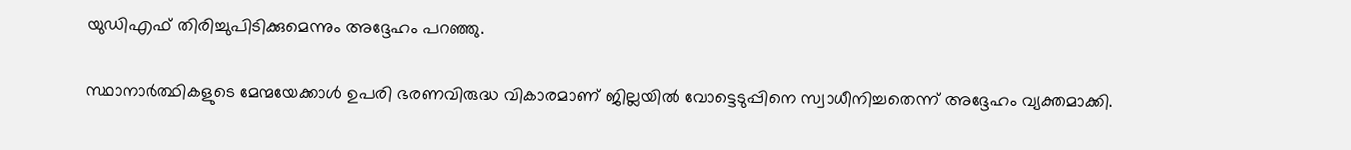യുഡിഎഫ് തിരിച്ചുപിടിക്കുമെന്നും അദ്ദേഹം പറഞ്ഞു.

സ്ഥാനാർത്ഥികളുടെ മേന്മയേക്കാള്‍ ഉപരി ഭരണവിരുദ്ധ വികാരമാണ് ജില്ലയില്‍ വോട്ടെടുപ്പിനെ സ്വാധീനിച്ചതെന്ന് അദ്ദേഹം വ്യക്തമാക്കി.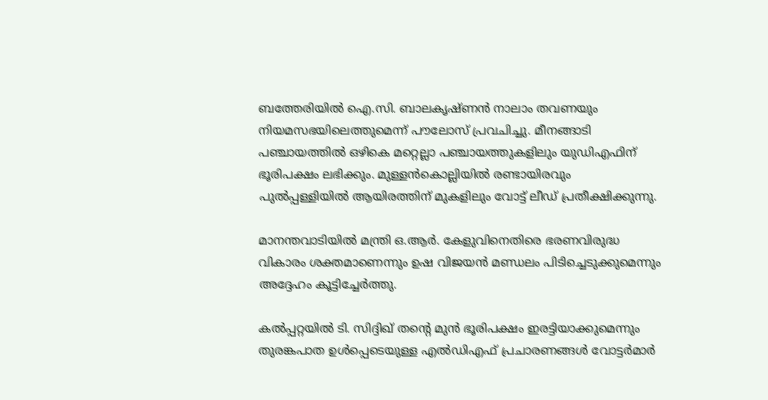ബത്തേരിയില്‍ ഐ.സി. ബാലകൃഷ്ണൻ നാലാം തവണയും നിയമസഭയിലെത്തുമെന്ന് പൗലോസ് പ്രവചിച്ചു. മീനങ്ങാടി പഞ്ചായത്തില്‍ ഒഴികെ മറ്റെല്ലാ പഞ്ചായത്തുകളിലും യുഡിഎഫിന് ഭൂരിപക്ഷം ലഭിക്കും. മുള്ളൻകൊല്ലിയില്‍ രണ്ടായിരവും പുല്‍പ്പള്ളിയില്‍ ആയിരത്തിന് മുകളിലും വോട്ട് ലീഡ് പ്രതീക്ഷിക്കുന്നു.

മാനന്തവാടിയില്‍ മന്ത്രി ഒ.ആർ. കേളുവിനെതിരെ ഭരണവിരുദ്ധ വികാരം ശക്തമാണെന്നും ഉഷ വിജയൻ മണ്ഡലം പിടിച്ചെടുക്കുമെന്നും അദ്ദേഹം കൂട്ടിച്ചേർത്തു.

കല്‍പ്പറ്റയില്‍ ടി. സിദ്ദിഖ് തന്റെ മുൻ ഭൂരിപക്ഷം ഇരട്ടിയാക്കുമെന്നും തുരങ്കപാത ഉള്‍പ്പെടെയുള്ള എല്‍ഡിഎഫ് പ്രചാരണങ്ങള്‍ വോട്ടർമാർ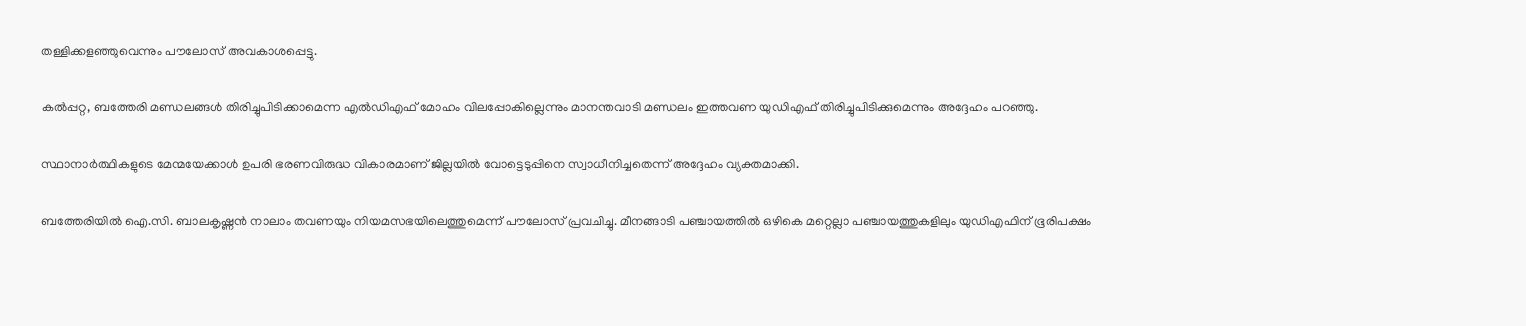തള്ളിക്കളഞ്ഞുവെന്നും പൗലോസ് അവകാശപ്പെട്ടു.

കല്‍പ്പറ്റ, ബത്തേരി മണ്ഡലങ്ങള്‍ തിരിച്ചുപിടിക്കാമെന്ന എല്‍ഡിഎഫ് മോഹം വിലപ്പോകില്ലെന്നും മാനന്തവാടി മണ്ഡലം ഇത്തവണ യുഡിഎഫ് തിരിച്ചുപിടിക്കുമെന്നും അദ്ദേഹം പറഞ്ഞു.

സ്ഥാനാർത്ഥികളുടെ മേന്മയേക്കാള്‍ ഉപരി ഭരണവിരുദ്ധ വികാരമാണ് ജില്ലയില്‍ വോട്ടെടുപ്പിനെ സ്വാധീനിച്ചതെന്ന് അദ്ദേഹം വ്യക്തമാക്കി.

ബത്തേരിയില്‍ ഐ.സി. ബാലകൃഷ്ണൻ നാലാം തവണയും നിയമസഭയിലെത്തുമെന്ന് പൗലോസ് പ്രവചിച്ചു. മീനങ്ങാടി പഞ്ചായത്തില്‍ ഒഴികെ മറ്റെല്ലാ പഞ്ചായത്തുകളിലും യുഡിഎഫിന് ഭൂരിപക്ഷം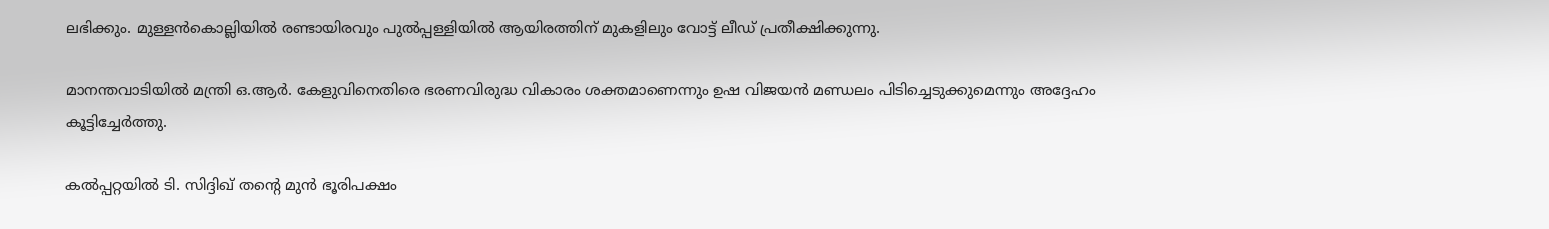ലഭിക്കും. മുള്ളൻകൊല്ലിയില്‍ രണ്ടായിരവും പുല്‍പ്പള്ളിയില്‍ ആയിരത്തിന് മുകളിലും വോട്ട് ലീഡ് പ്രതീക്ഷിക്കുന്നു.

മാനന്തവാടിയില്‍ മന്ത്രി ഒ.ആർ. കേളുവിനെതിരെ ഭരണവിരുദ്ധ വികാരം ശക്തമാണെന്നും ഉഷ വിജയൻ മണ്ഡലം പിടിച്ചെടുക്കുമെന്നും അദ്ദേഹം കൂട്ടിച്ചേർത്തു.

കല്‍പ്പറ്റയില്‍ ടി. സിദ്ദിഖ് തന്റെ മുൻ ഭൂരിപക്ഷം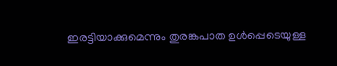ഇരട്ടിയാക്കുമെന്നും തുരങ്കപാത ഉള്‍പ്പെടെയുള്ള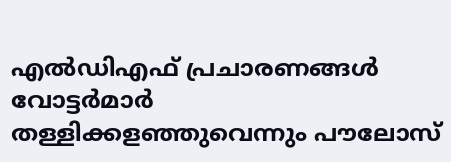എല്‍ഡിഎഫ് പ്രചാരണങ്ങള്‍ വോട്ടർമാർ തള്ളിക്കളഞ്ഞുവെന്നും പൗലോസ്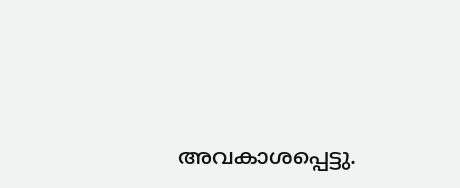അവകാശപ്പെട്ടു.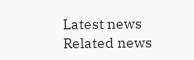Latest news
Related news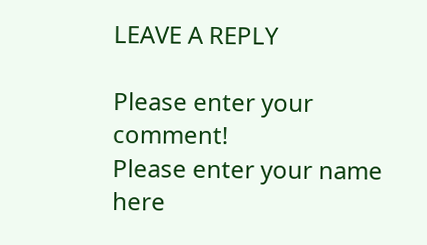LEAVE A REPLY

Please enter your comment!
Please enter your name here